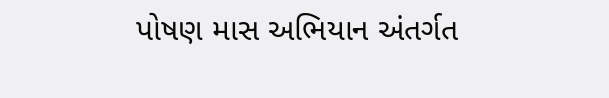પોષણ માસ અભિયાન અંતર્ગત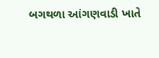બગથળા આંગણવાડી ખાતે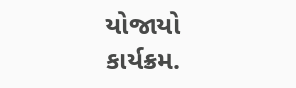યોજાયો કાર્યક્રમ.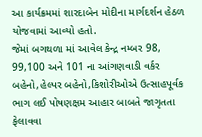આ કાર્યક્રમમાં શારદાબેન મોદીના માર્ગદર્શન હેઠળ યોજવામાં આવ્યો હતો.
જેમાં બગથળા માં આવેલ કેન્દ્ર નમ્બર 98, 99,100 અને 101 ના આંગણવાડી વર્કર બહેનો,હેલ્પર બહેનો,કિશોરીઓએ ઉત્સાહપૂર્વક ભાગ લઈ પોષણક્ષમ આહાર બાબતે જાગૃતતા ફેલાવવા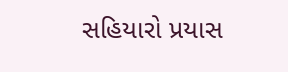સહિયારો પ્રયાસ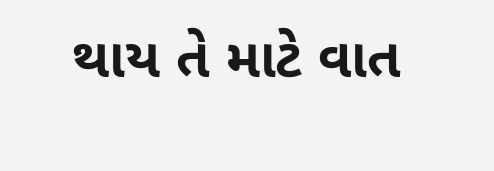થાય તે માટે વાત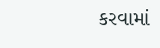કરવામાં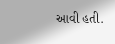આવી હતી.